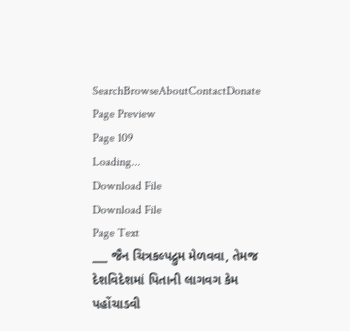SearchBrowseAboutContactDonate
Page Preview
Page 109
Loading...
Download File
Download File
Page Text
___ જૈન ચિત્રકલ્પદ્રુમ મેળવવા, તેમજ દેશવિદેશમાં પિતાની લાગવગ કેમ પહોંચાડવી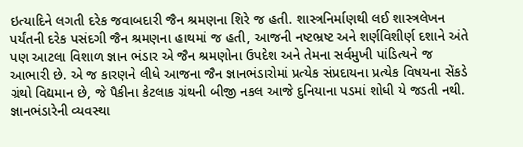ઇત્યાદિને લગતી દરેક જવાબદારી જૈન શ્રમણના શિરે જ હતી. શાસ્ત્રનિર્માણથી લઈ શાસ્ત્રલેખન પર્યંતની દરેક પસંદગી જૈન શ્રમણના હાથમાં જ હતી, આજની નષ્ટભ્રષ્ટ અને શર્ણવિશીર્ણ દશાને અંતે પણ આટલા વિશાળ જ્ઞાન ભંડાર એ જૈન શ્રમણોના ઉપદેશ અને તેમના સર્વમુખી પાંડિત્યને જ આભારી છે. એ જ કારણને લીધે આજના જૈન જ્ઞાનભંડારોમાં પ્રત્યેક સંપ્રદાયના પ્રત્યેક વિષયના સેંકડે ગ્રંથો વિદ્યમાન છે, જે પૈકીના કેટલાક ગ્રંથની બીજી નકલ આજે દુનિયાના પડમાં શોધી યે જડતી નથી. જ્ઞાનભંડારેની વ્યવસ્થા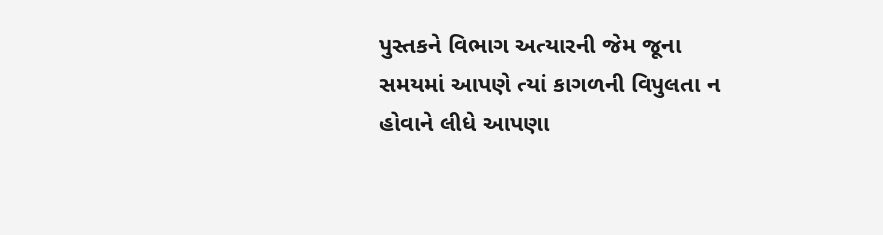પુસ્તકને વિભાગ અત્યારની જેમ જૂના સમયમાં આપણે ત્યાં કાગળની વિપુલતા ન હોવાને લીધે આપણા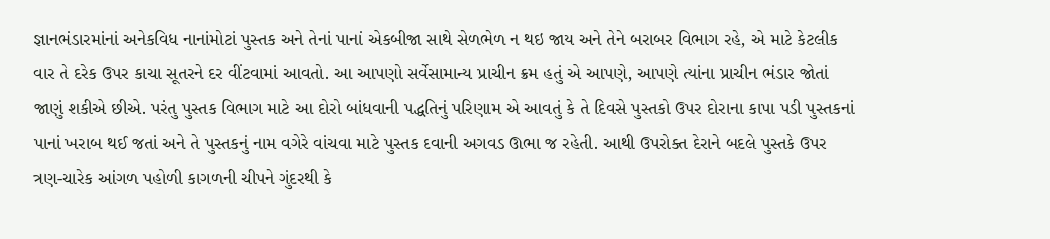જ્ઞાનભંડારમાંનાં અનેકવિધ નાનાંમોટાં પુસ્તક અને તેનાં પાનાં એકબીજા સાથે સેળભેળ ન થઇ જાય અને તેને બરાબર વિભાગ રહે, એ માટે કેટલીક વાર તે દરેક ઉપર કાચા સૂતરને દર વીંટવામાં આવતો. આ આપણો સર્વેસામાન્ય પ્રાચીન ક્રમ હતું એ આપણે, આપણે ત્યાંના પ્રાચીન ભંડાર જોતાં જાણું શકીએ છીએ. પરંતુ પુસ્તક વિભાગ માટે આ દોરો બાંધવાની પદ્ધતિનું પરિણામ એ આવતું કે તે દિવસે પુસ્તકો ઉપર દોરાના કાપા પડી પુસ્તકનાં પાનાં ખરાબ થઈ જતાં અને તે પુસ્તકનું નામ વગેરે વાંચવા માટે પુસ્તક દવાની અગવડ ઊભા જ રહેતી. આથી ઉપરોક્ત દેરાને બદલે પુસ્તકે ઉપર ત્રણ-ચારેક આંગળ પહોળી કાગળની ચીપને ગુંદરથી કે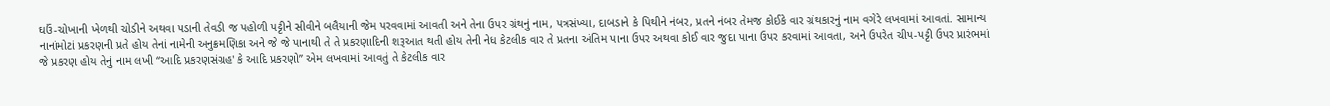ઘઉં-ચોખાની ખેળથી ચોડીને અથવા ૫ડાની તેવડી જ પહોળી પટ્ટીને સીવીને બલૈયાની જેમ પરવવામાં આવતી અને તેના ઉપર ગ્રંથનું નામ, પત્રસંખ્યા, દાબડાને કે પિથીને નંબર, પ્રતને નંબર તેમજ કોઈકે વાર ગ્રંથકારનું નામ વગેરે લખવામાં આવતાં. સામાન્ય નાનાંમોટાં પ્રકરણની પ્રતે હોય તેનાં નામેની અનુક્રમણિકા અને જે જે પાનાથી તે તે પ્રકરણાદિની શરૂઆત થતી હોય તેની નેધ કેટલીક વાર તે પ્રતના અંતિમ પાના ઉપર અથવા કોઈ વાર જુદા પાના ઉપર કરવામાં આવતા, અને ઉપરેત ચીપ-પટ્ટી ઉપર પ્રારંભમાં જે પ્રકરણ હોય તેનું નામ લખી “આદિ પ્રકરણસંગ્રહ' કે આદિ પ્રકરણો” એમ લખવામાં આવતું તે કેટલીક વાર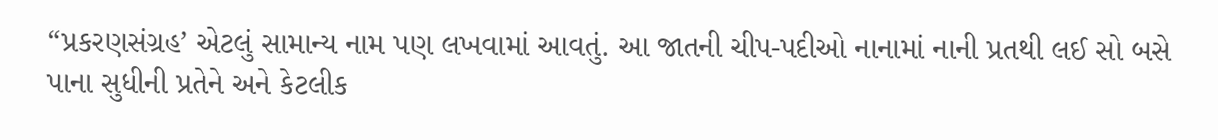“પ્રકરણસંગ્રહ’ એટલું સામાન્ય નામ પણ લખવામાં આવતું. આ જાતની ચીપ-પદીઓ નાનામાં નાની પ્રતથી લઈ સો બસે પાના સુધીની પ્રતેને અને કેટલીક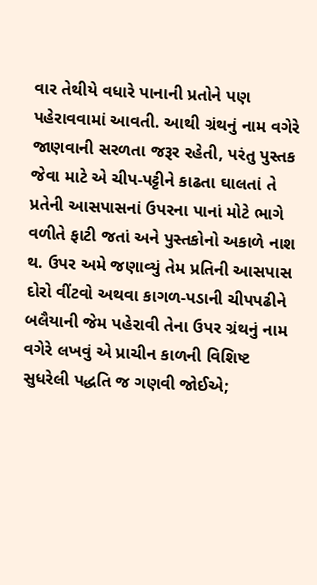વાર તેથીયે વધારે પાનાની પ્રતોને પણ પહેરાવવામાં આવતી. આથી ગ્રંથનું નામ વગેરે જાણવાની સરળતા જરૂર રહેતી, પરંતુ પુસ્તક જેવા માટે એ ચીપ-પટ્ટીને કાઢતા ઘાલતાં તે પ્રતેની આસપાસનાં ઉપરના પાનાં મોટે ભાગે વળીતે ફાટી જતાં અને પુસ્તકોનો અકાળે નાશ થ. ઉપર અમે જણાવ્યું તેમ પ્રતિની આસપાસ દોરો વીંટવો અથવા કાગળ-પડાની ચીપપઢીને બલૈયાની જેમ પહેરાવી તેના ઉપર ગ્રંથનું નામ વગેરે લખવું એ પ્રાચીન કાળની વિશિષ્ટ સુધરેલી પદ્ધતિ જ ગણવી જોઈએ;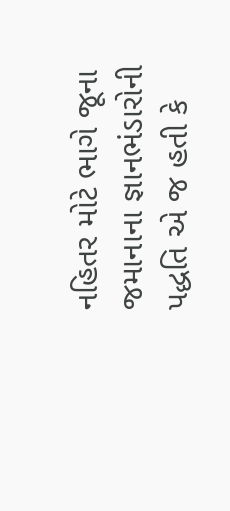નહિતર મોટે ભાગે જૂના જમાનાના જ્ઞાનભંડારોની પદ્ધતિ એ જ હતી કે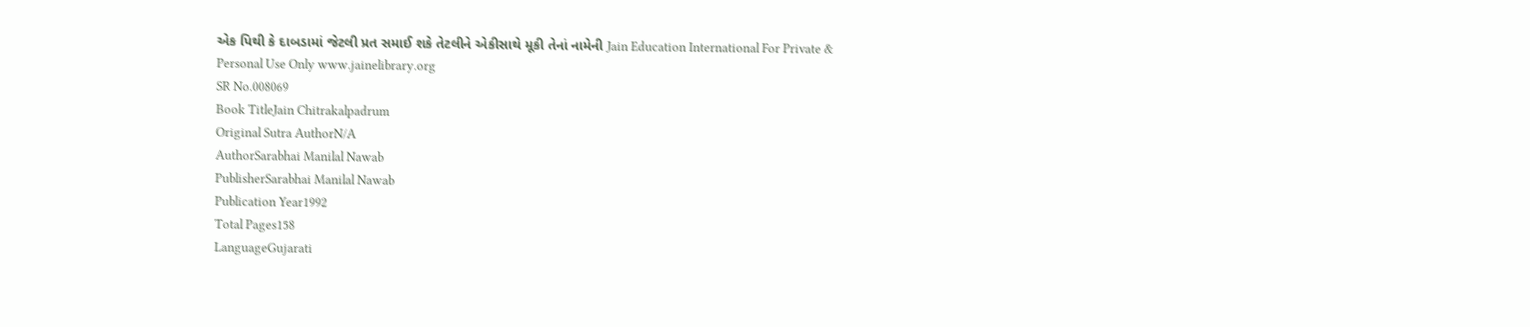એક પિથી કે દાબડામાં જેટલી પ્રત સમાઈ શકે તેટલીને એકીસાથે મૂકી તેનાં નામેની Jain Education International For Private & Personal Use Only www.jainelibrary.org
SR No.008069
Book TitleJain Chitrakalpadrum
Original Sutra AuthorN/A
AuthorSarabhai Manilal Nawab
PublisherSarabhai Manilal Nawab
Publication Year1992
Total Pages158
LanguageGujarati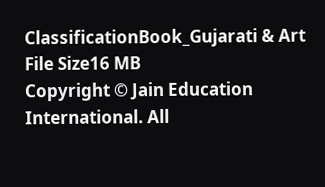ClassificationBook_Gujarati & Art
File Size16 MB
Copyright © Jain Education International. All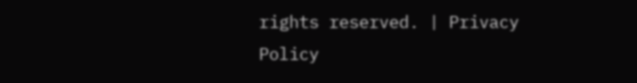rights reserved. | Privacy Policy